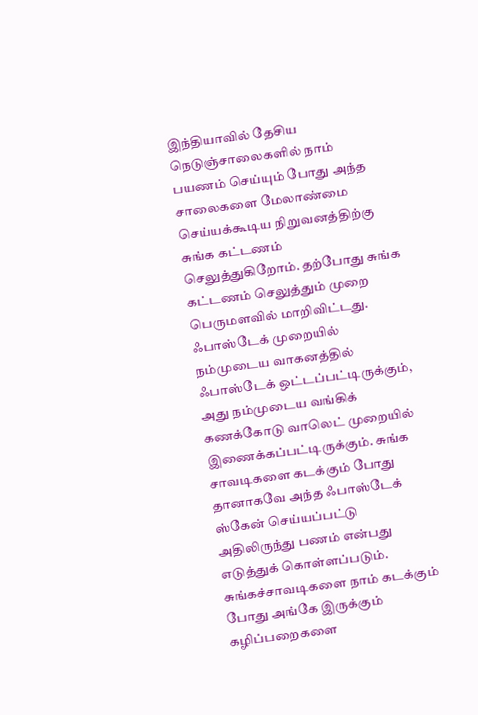இந்தியாவில் தேசிய நெடுஞ்சாலைகளில் நாம் பயணம் செய்யும் போது அந்த சாலைகளை மேலாண்மை செய்யக்கூடிய நிறுவனத்திற்கு சுங்க கட்டணம் செலுத்துகிறோம். தற்போது சுங்க கட்டணம் செலுத்தும் முறை பெருமளவில் மாறிவிட்டது.
ஃபாஸ்டேக் முறையில் நம்முடைய வாகனத்தில் ஃபாஸ்டேக் ஒட்டப்பட்டிருக்கும், அது நம்முடைய வங்கிக் கணக்கோடு வாலெட் முறையில் இணைக்கப்பட்டிருக்கும். சுங்க சாவடிகளை கடக்கும் போது தானாகவே அந்த ஃபாஸ்டேக் ஸ்கேன் செய்யப்பட்டு அதிலிருந்து பணம் என்பது எடுத்துக் கொள்ளப்படும். சுங்கச்சாவடிகளை நாம் கடக்கும் போது அங்கே இருக்கும் கழிப்பறைகளை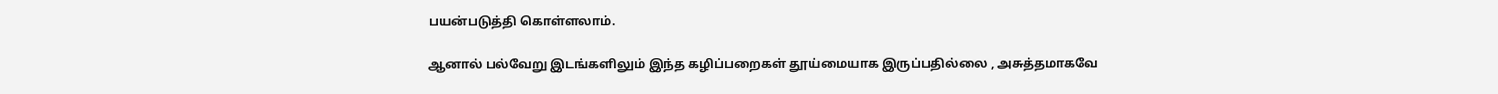பயன்படுத்தி கொள்ளலாம்.

ஆனால் பல்வேறு இடங்களிலும் இந்த கழிப்பறைகள் தூய்மையாக இருப்பதில்லை , அசுத்தமாகவே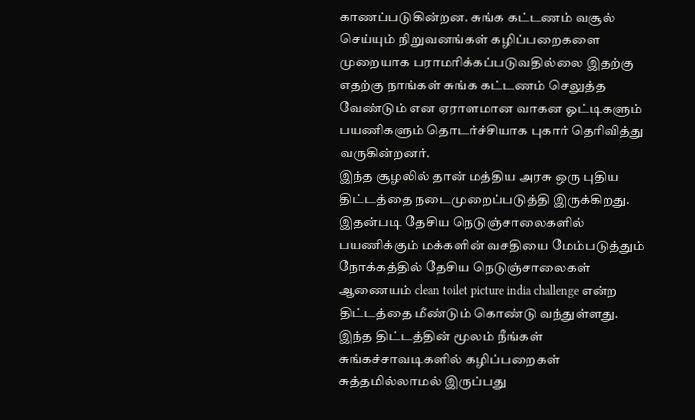காணப்படுகின்றன. சுங்க கட்டணம் வசூல் செய்யும் நிறுவனங்கள் கழிப்பறைகளை முறையாக பராமரிக்கப்படுவதில்லை இதற்கு எதற்கு நாங்கள் சுங்க கட்டணம் செலுத்த வேண்டும் என ஏராளமான வாகன ஓட்டிகளும் பயணிகளும் தொடர்ச்சியாக புகார் தெரிவித்து வருகின்றனர்.
இந்த சூழலில் தான் மத்திய அரசு ஒரு புதிய திட்டத்தை நடைமுறைப்படுத்தி இருக்கிறது. இதன்படி தேசிய நெடுஞ்சாலைகளில் பயணிக்கும் மக்களின் வசதியை மேம்படுத்தும் நோக்கத்தில் தேசிய நெடுஞ்சாலைகள் ஆணையம் clean toilet picture india challenge என்ற திட்டத்தை மீண்டும் கொண்டு வந்துள்ளது. இந்த திட்டத்தின் மூலம் நீங்கள் சுங்கச்சாவடிகளில் கழிப்பறைகள் சுத்தமில்லாமல் இருப்பது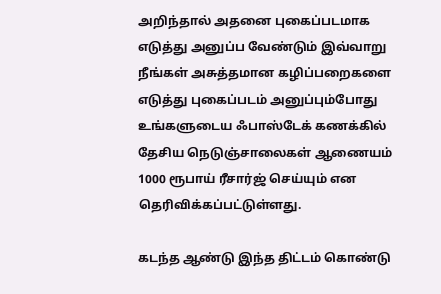அறிந்தால் அதனை புகைப்படமாக எடுத்து அனுப்ப வேண்டும் இவ்வாறு நீங்கள் அசுத்தமான கழிப்பறைகளை எடுத்து புகைப்படம் அனுப்பும்போது உங்களுடைய ஃபாஸ்டேக் கணக்கில் தேசிய நெடுஞ்சாலைகள் ஆணையம் 1000 ரூபாய் ரீசார்ஜ் செய்யும் என தெரிவிக்கப்பட்டுள்ளது.

கடந்த ஆண்டு இந்த திட்டம் கொண்டு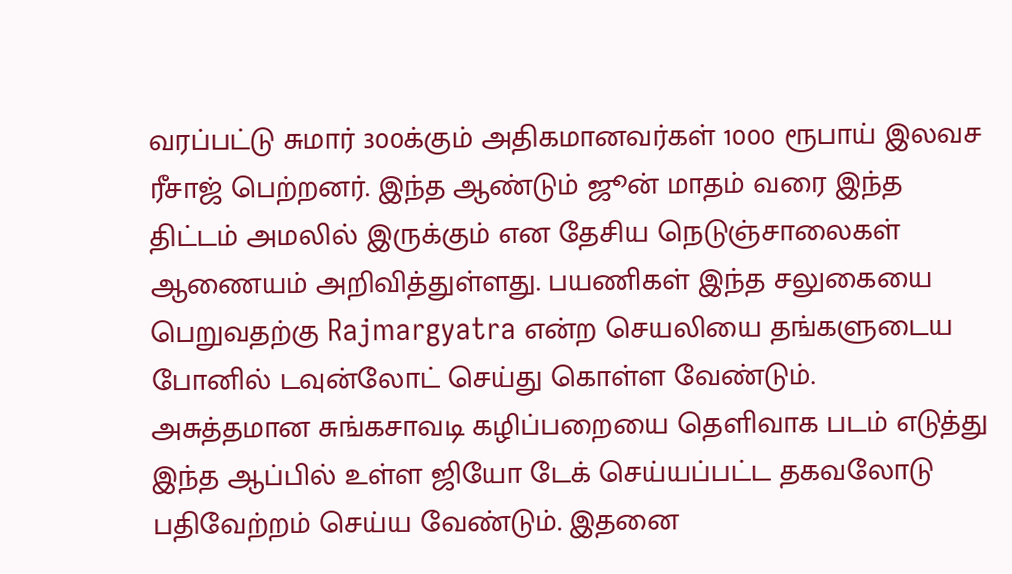வரப்பட்டு சுமார் 300க்கும் அதிகமானவர்கள் 1000 ரூபாய் இலவச ரீசாஜ் பெற்றனர். இந்த ஆண்டும் ஜூன் மாதம் வரை இந்த திட்டம் அமலில் இருக்கும் என தேசிய நெடுஞ்சாலைகள் ஆணையம் அறிவித்துள்ளது. பயணிகள் இந்த சலுகையை பெறுவதற்கு Rajmargyatra என்ற செயலியை தங்களுடைய போனில் டவுன்லோட் செய்து கொள்ள வேண்டும்.
அசுத்தமான சுங்கசாவடி கழிப்பறையை தெளிவாக படம் எடுத்து இந்த ஆப்பில் உள்ள ஜியோ டேக் செய்யப்பட்ட தகவலோடு பதிவேற்றம் செய்ய வேண்டும். இதனை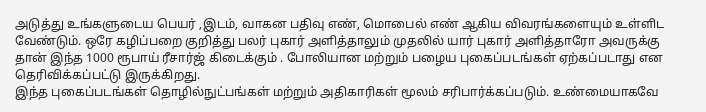அடுத்து உங்களுடைய பெயர் ,இடம், வாகன பதிவு எண், மொபைல் எண் ஆகிய விவரங்களையும் உள்ளிட வேண்டும். ஒரே கழிப்பறை குறித்து பலர் புகார் அளித்தாலும் முதலில் யார் புகார் அளித்தாரோ அவருக்கு தான் இந்த 1000 ரூபாய் ரீசார்ஜ் கிடைக்கும் . போலியான மற்றும் பழைய புகைப்படங்கள் ஏற்கப்படாது என தெரிவிக்கப்பட்டு இருக்கிறது.
இந்த புகைப்படங்கள் தொழில்நுட்பங்கள் மற்றும் அதிகாரிகள் மூலம் சரிபார்க்கப்படும். உண்மையாகவே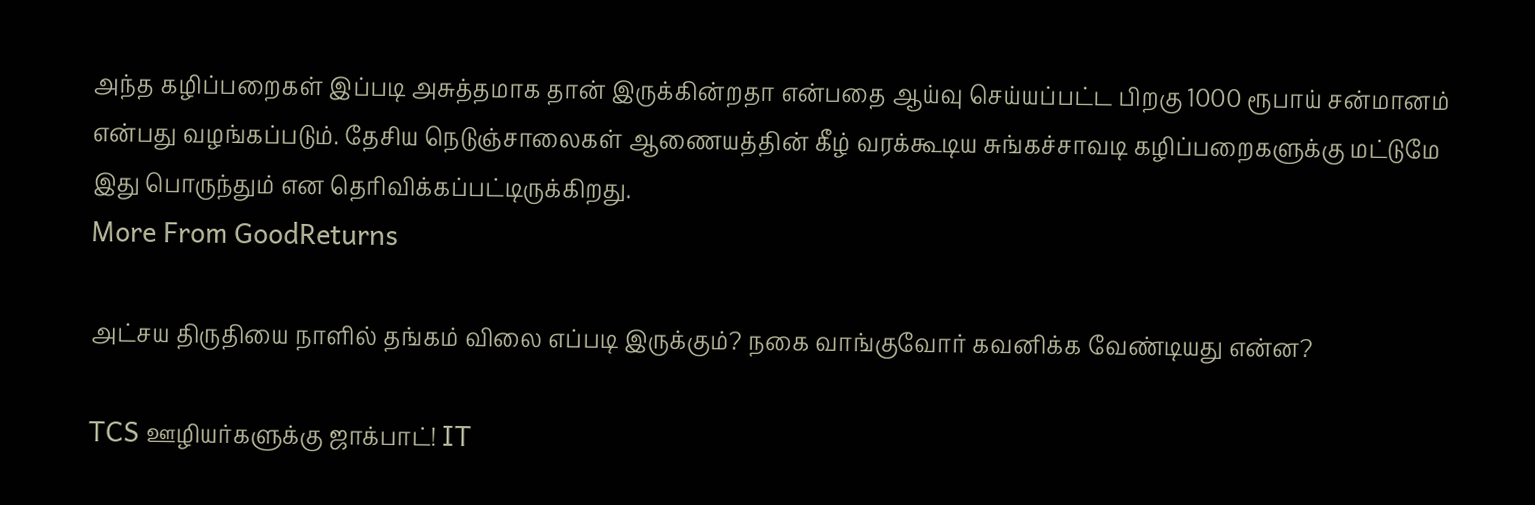அந்த கழிப்பறைகள் இப்படி அசுத்தமாக தான் இருக்கின்றதா என்பதை ஆய்வு செய்யப்பட்ட பிறகு 1000 ரூபாய் சன்மானம் என்பது வழங்கப்படும். தேசிய நெடுஞ்சாலைகள் ஆணையத்தின் கீழ் வரக்கூடிய சுங்கச்சாவடி கழிப்பறைகளுக்கு மட்டுமே இது பொருந்தும் என தெரிவிக்கப்பட்டிருக்கிறது.
More From GoodReturns

அட்சய திருதியை நாளில் தங்கம் விலை எப்படி இருக்கும்? நகை வாங்குவோர் கவனிக்க வேண்டியது என்ன?

TCS ஊழியர்களுக்கு ஜாக்பாட்! IT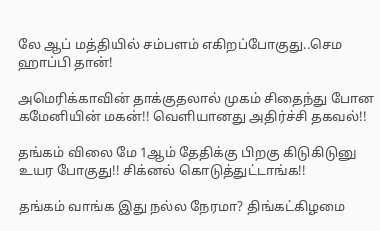லே ஆப் மத்தியில் சம்பளம் எகிறப்போகுது..செம ஹாப்பி தான்!

அமெரிக்காவின் தாக்குதலால் முகம் சிதைந்து போன கமேனியின் மகன்!! வெளியானது அதிர்ச்சி தகவல்!!

தங்கம் விலை மே 1ஆம் தேதிக்கு பிறகு கிடுகிடுனு உயர போகுது!! சிக்னல் கொடுத்துட்டாங்க!!

தங்கம் வாங்க இது நல்ல நேரமா? திங்கட்கிழமை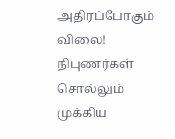அதிரப்போகும் விலை! நிபுணர்கள் சொல்லும் முக்கிய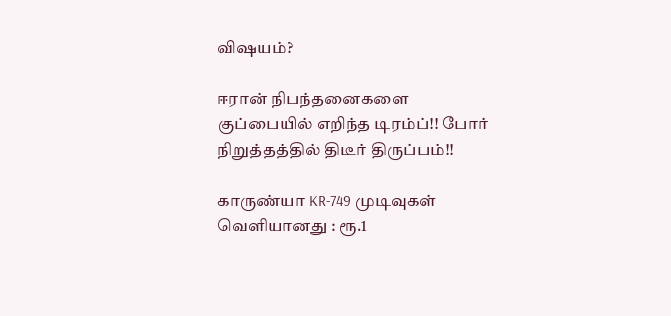விஷயம்?

ஈரான் நிபந்தனைகளை குப்பையில் எறிந்த டிரம்ப்!! போர் நிறுத்தத்தில் திடீர் திருப்பம்!!

காருண்யா KR-749 முடிவுகள் வெளியானது : ரூ.1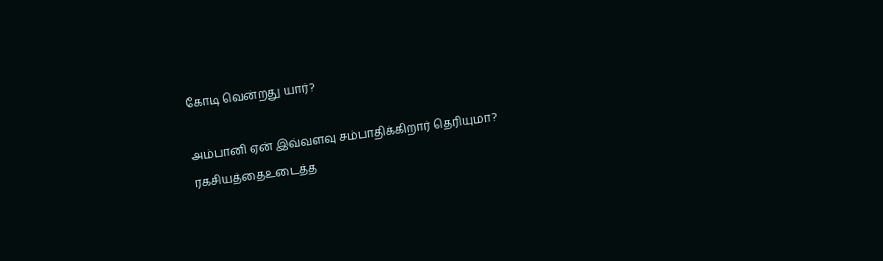கோடி வென்றது யார்?

அம்பானி ஏன் இவ்வளவு சம்பாதிக்கிறார் தெரியுமா? ரகசியத்தைஉடைத்த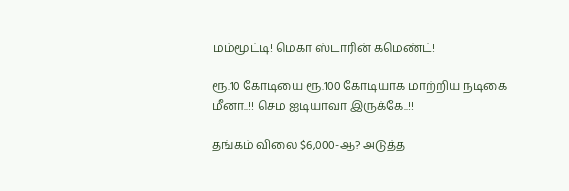மம்மூட்டி! மெகா ஸ்டாரின் கமெண்ட்!

ரூ.10 கோடியை ரூ.100 கோடியாக மாற்றிய நடிகை மீனா..!! செம ஐடியாவா இருக்கே..!!

தங்கம் விலை $6,000-ஆ? அடுத்த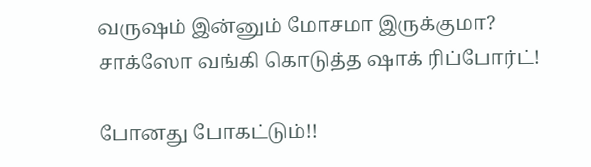வருஷம் இன்னும் மோசமா இருக்குமா? சாக்ஸோ வங்கி கொடுத்த ஷாக் ரிப்போர்ட்!

போனது போகட்டும்!!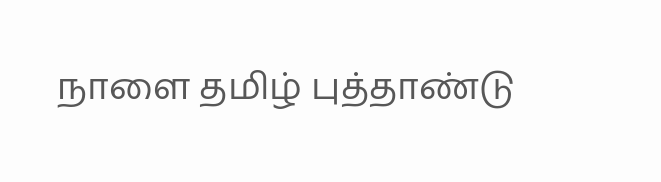நாளை தமிழ் புத்தாண்டு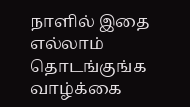நாளில் இதை எல்லாம் தொடங்குங்க வாழ்க்கை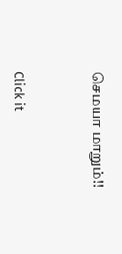செமயா மாறும்!!



Click it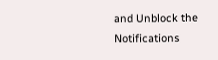and Unblock the Notifications